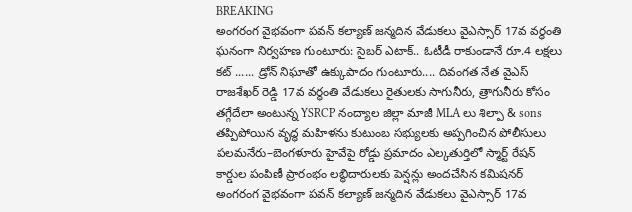BREAKING
అంగరంగ వైభవంగా పవన్ కల్యాణ్ జన్మదిన వేడుకలు వైఎస్సార్ 17వ వర్ధంతి ఘనంగా నిర్వహణ గుంటూరు: సైబర్ ఎటాక్.. ఓటీడీ రాకుండానే రూ.4 లక్షలు కట్ ...... డ్రోన్ నిఘాతో ఉక్కుపాదం గుంటూరు.... దివంగత నేత వైఎస్ రాజశేఖర్ రెడ్డి 17వ వర్ధంతి వేడుకలు రైతులకు సాగునీరు, త్రాగునీరు కోసం తగ్గేదేలా అంటున్న YSRCP నంద్యాల జిల్లా మాజీ MLA లు శిల్పా & sons తప్పిపోయిన వృద్ధ మహిళను కుటుంబ సభ్యులకు అప్పగించిన పోలీసులు పలమనేరు–బెంగళూరు హైవేపై రోడ్డు ప్రమాదం ఎల్కతుర్తిలో స్మార్ట్ రేషన్ కార్డుల పంపిణీ ప్రారంభం లబ్ధిదారులకు పెన్షన్లు అందచేసిన కమిషనర్ అంగరంగ వైభవంగా పవన్ కల్యాణ్ జన్మదిన వేడుకలు వైఎస్సార్ 17వ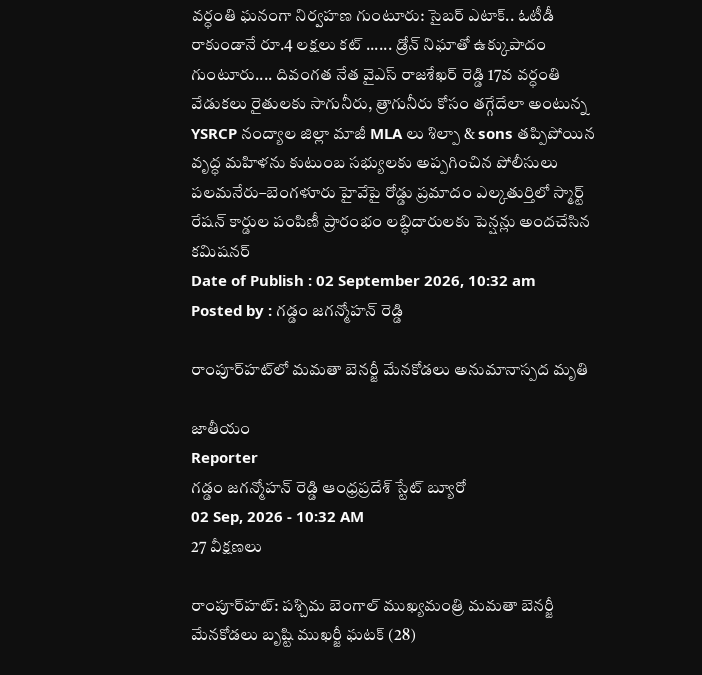వర్ధంతి ఘనంగా నిర్వహణ గుంటూరు: సైబర్ ఎటాక్.. ఓటీడీ రాకుండానే రూ.4 లక్షలు కట్ ...... డ్రోన్ నిఘాతో ఉక్కుపాదం గుంటూరు.... దివంగత నేత వైఎస్ రాజశేఖర్ రెడ్డి 17వ వర్ధంతి వేడుకలు రైతులకు సాగునీరు, త్రాగునీరు కోసం తగ్గేదేలా అంటున్న YSRCP నంద్యాల జిల్లా మాజీ MLA లు శిల్పా & sons తప్పిపోయిన వృద్ధ మహిళను కుటుంబ సభ్యులకు అప్పగించిన పోలీసులు పలమనేరు–బెంగళూరు హైవేపై రోడ్డు ప్రమాదం ఎల్కతుర్తిలో స్మార్ట్ రేషన్ కార్డుల పంపిణీ ప్రారంభం లబ్ధిదారులకు పెన్షన్లు అందచేసిన కమిషనర్
Date of Publish : 02 September 2026, 10:32 am
Posted by : గడ్డం జగన్మోహన్ రెడ్డి

రాంపూర్‌హట్‌లో మమతా బెనర్జీ మేనకోడలు అనుమానాస్పద మృతి

జాతీయం
Reporter
గడ్డం జగన్మోహన్ రెడ్డి ఆంధ్రప్రదేశ్ స్టేట్ బ్యూరో
02 Sep, 2026 - 10:32 AM
27 వీక్షణలు

రాంపూర్‌హట్‌: పశ్చిమ బెంగాల్ ముఖ్యమంత్రి మమతా బెనర్జీ మేనకోడలు బృష్టి ముఖర్జీ ఘటక్ (28)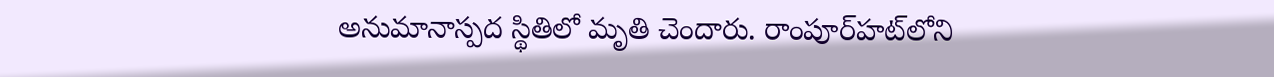అనుమానాస్పద స్థితిలో మృతి చెందారు. రాంపూర్‌హట్‌లోని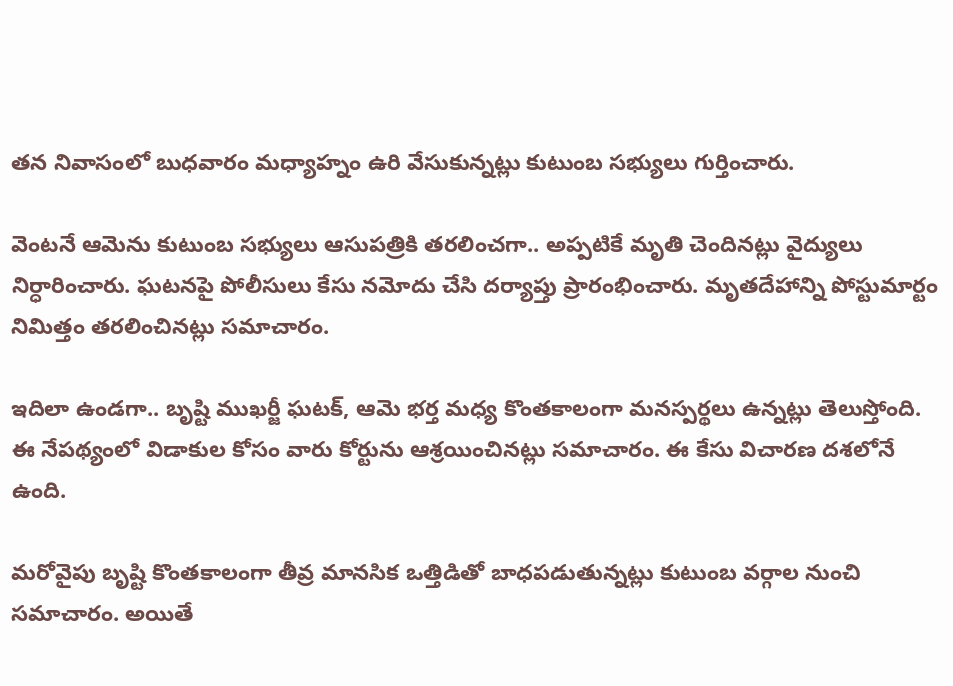తన నివాసంలో బుధవారం మధ్యాహ్నం ఉరి వేసుకున్నట్లు కుటుంబ సభ్యులు గుర్తించారు.

వెంటనే ఆమెను కుటుంబ సభ్యులు ఆసుపత్రికి తరలించగా.. అప్పటికే మృతి చెందినట్లు వైద్యులు నిర్ధారించారు. ఘటనపై పోలీసులు కేసు నమోదు చేసి దర్యాప్తు ప్రారంభించారు. మృతదేహాన్ని పోస్టుమార్టం నిమిత్తం తరలించినట్లు సమాచారం.

ఇదిలా ఉండగా.. బృష్టి ముఖర్జీ ఘటక్, ఆమె భర్త మధ్య కొంతకాలంగా మనస్పర్థలు ఉన్నట్లు తెలుస్తోంది. ఈ నేపథ్యంలో విడాకుల కోసం వారు కోర్టును ఆశ్రయించినట్లు సమాచారం. ఈ కేసు విచారణ దశలోనే ఉంది.

మరోవైపు బృష్టి కొంతకాలంగా తీవ్ర మానసిక ఒత్తిడితో బాధపడుతున్నట్లు కుటుంబ వర్గాల నుంచి సమాచారం. అయితే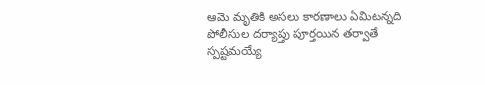ఆమె మృతికి అసలు కారణాలు ఏమిటన్నది పోలీసుల దర్యాప్తు పూర్తయిన తర్వాతే స్పష్టమయ్యే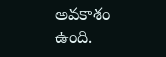అవకాశం ఉంది.